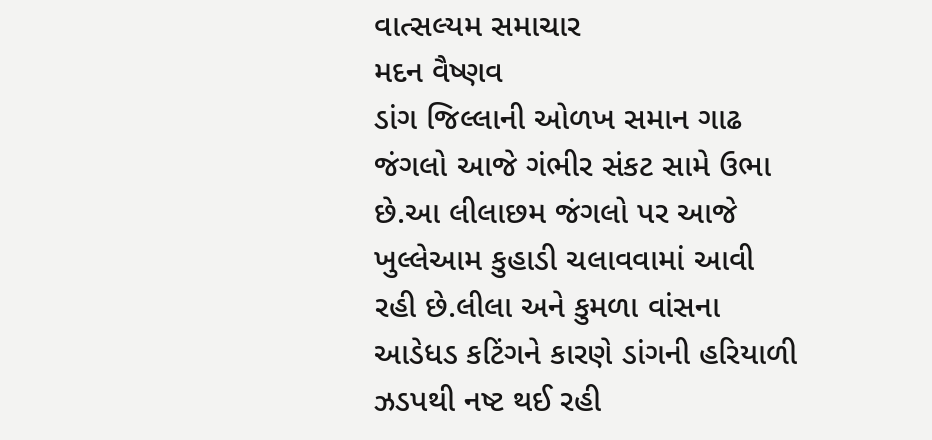વાત્સલ્યમ સમાચાર
મદન વૈષ્ણવ
ડાંગ જિલ્લાની ઓળખ સમાન ગાઢ જંગલો આજે ગંભીર સંકટ સામે ઉભા છે.આ લીલાછમ જંગલો પર આજે ખુલ્લેઆમ કુહાડી ચલાવવામાં આવી રહી છે.લીલા અને કુમળા વાંસના આડેધડ કટિંગને કારણે ડાંગની હરિયાળી ઝડપથી નષ્ટ થઈ રહી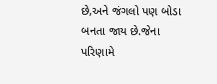છે,અને જંગલો પણ બોડા બનતા જાય છે.જેના પરિણામે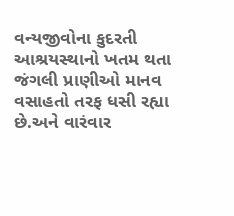વન્યજીવોના કુદરતી આશ્રયસ્થાનો ખતમ થતા જંગલી પ્રાણીઓ માનવ વસાહતો તરફ ધસી રહ્યા છે.અને વારંવાર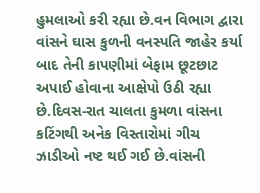હુમલાઓ કરી રહ્યા છે.વન વિભાગ દ્વારા વાંસને ઘાસ કુળની વનસ્પતિ જાહેર કર્યા બાદ તેની કાપણીમાં બેફામ છૂટછાટ અપાઈ હોવાના આક્ષેપો ઉઠી રહ્યા છે.દિવસ-રાત ચાલતા કુમળા વાંસના કટિંગથી અનેક વિસ્તારોમાં ગીચ ઝાડીઓ નષ્ટ થઈ ગઈ છે.વાંસની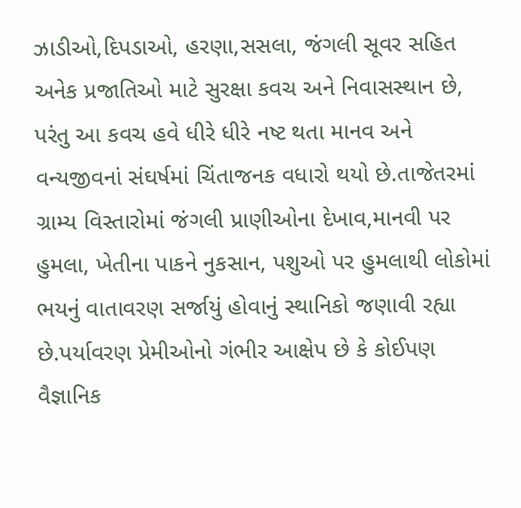ઝાડીઓ,દિપડાઓ, હરણા,સસલા, જંગલી સૂવર સહિત અનેક પ્રજાતિઓ માટે સુરક્ષા કવચ અને નિવાસસ્થાન છે, પરંતુ આ કવચ હવે ધીરે ધીરે નષ્ટ થતા માનવ અને વન્યજીવનાં સંઘર્ષમાં ચિંતાજનક વધારો થયો છે.તાજેતરમાં ગ્રામ્ય વિસ્તારોમાં જંગલી પ્રાણીઓના દેખાવ,માનવી પર હુમલા, ખેતીના પાકને નુકસાન, પશુઓ પર હુમલાથી લોકોમાં ભયનું વાતાવરણ સર્જાયું હોવાનું સ્થાનિકો જણાવી રહ્યા છે.પર્યાવરણ પ્રેમીઓનો ગંભીર આક્ષેપ છે કે કોઈપણ વૈજ્ઞાનિક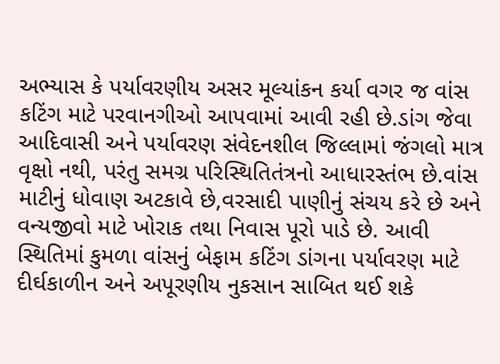અભ્યાસ કે પર્યાવરણીય અસર મૂલ્યાંકન કર્યા વગર જ વાંસ કટિંગ માટે પરવાનગીઓ આપવામાં આવી રહી છે.ડાંગ જેવા આદિવાસી અને પર્યાવરણ સંવેદનશીલ જિલ્લામાં જંગલો માત્ર વૃક્ષો નથી, પરંતુ સમગ્ર પરિસ્થિતિતંત્રનો આધારસ્તંભ છે.વાંસ માટીનું ધોવાણ અટકાવે છે,વરસાદી પાણીનું સંચય કરે છે અને વન્યજીવો માટે ખોરાક તથા નિવાસ પૂરો પાડે છે. આવી સ્થિતિમાં કુમળા વાંસનું બેફામ કટિંગ ડાંગના પર્યાવરણ માટે દીર્ઘકાળીન અને અપૂરણીય નુકસાન સાબિત થઈ શકે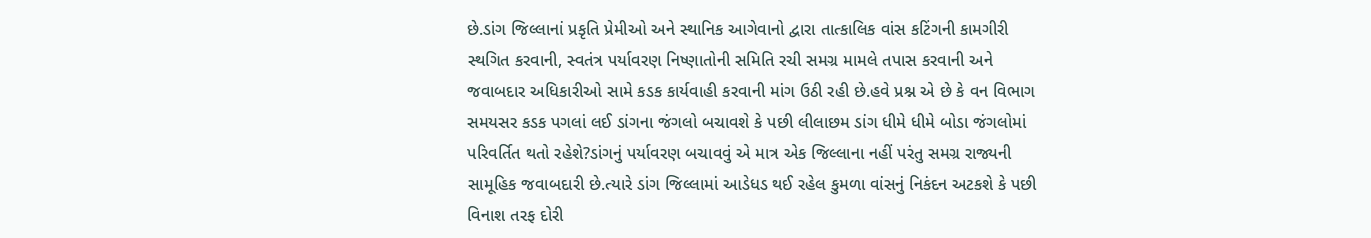છે.ડાંગ જિલ્લાનાં પ્રકૃતિ પ્રેમીઓ અને સ્થાનિક આગેવાનો દ્વારા તાત્કાલિક વાંસ કટિંગની કામગીરી સ્થગિત કરવાની, સ્વતંત્ર પર્યાવરણ નિષ્ણાતોની સમિતિ રચી સમગ્ર મામલે તપાસ કરવાની અને જવાબદાર અધિકારીઓ સામે કડક કાર્યવાહી કરવાની માંગ ઉઠી રહી છે.હવે પ્રશ્ન એ છે કે વન વિભાગ સમયસર કડક પગલાં લઈ ડાંગના જંગલો બચાવશે કે પછી લીલાછમ ડાંગ ધીમે ધીમે બોડા જંગલોમાં પરિવર્તિત થતો રહેશે?ડાંગનું પર્યાવરણ બચાવવું એ માત્ર એક જિલ્લાના નહીં પરંતુ સમગ્ર રાજ્યની સામૂહિક જવાબદારી છે.ત્યારે ડાંગ જિલ્લામાં આડેધડ થઈ રહેલ કુમળા વાંસનું નિકંદન અટકશે કે પછી વિનાશ તરફ દોરી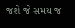જશે જે સમય જ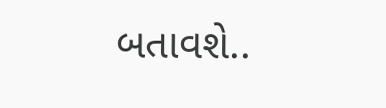બતાવશે..